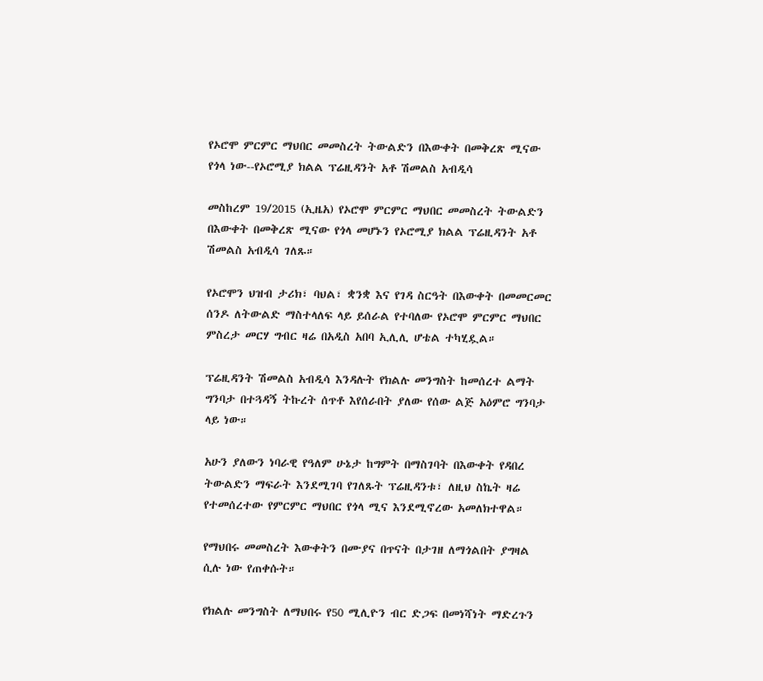የኦሮሞ ምርምር ማህበር መመስረት ትውልድን በእውቀት በመቅረጽ ሚናው የጎላ ነው--የኦሮሚያ ክልል ፕሬዚዳንት አቶ ሽመልስ አብዲሳ

መስከረም 19/2015 (ኢዜአ) የኦሮሞ ምርምር ማህበር መመስረት ትውልድን በእውቀት በመቅረጽ ሚናው የጎላ መሆኑን የኦሮሚያ ክልል ፕሬዚዳንት አቶ ሽመልስ አብዲሳ ገለጹ።

የኦሮሞን ህዝብ ታሪክ፣ ባህል፣ ቋንቋ እና የገዳ ስርዓት በእውቀት በመመርመር ሰንዶ ለትውልድ ማስተላለፍ ላይ ይሰራል የተባለው የኦሮሞ ምርምር ማህበር ምስረታ መርሃ ግብር ዛሬ በአዲስ አበባ ኢሊሊ ሆቴል ተካሂዷል።

ፕሬዚዳንት ሽመልስ አብዲሳ እንዳሉት የክልሉ መንግስት ከመሰረተ ልማት ግንባታ በተጓዳኝ ትኩረት ሰጥቶ እየሰራበት ያለው የሰው ልጅ አዕምሮ ግንባታ ላይ ነው።

አሁን ያለውን ነባራዊ የዓለም ሁኔታ ከግምት በማስገባት በእውቀት የዳበረ ትውልድን ማፍራት እንደሚገባ የገለጹት ፕሬዚዳንቱ፣ ለዚህ ስኬት ዛሬ የተመሰረተው የምርምር ማህበር የጎላ ሚና እንደሚኖረው አመለክተዋል።

የማህበሩ መመስረት እውቀትን በሙያና በጥናት በታገዘ ለማጎልበት ያግዛል ሲሉ ነው የጠቀሱት።

የክልሉ መንግስት ለማህበሩ የ50 ሚሊዮን ብር ድጋፍ በመነሻነት ማድረጉን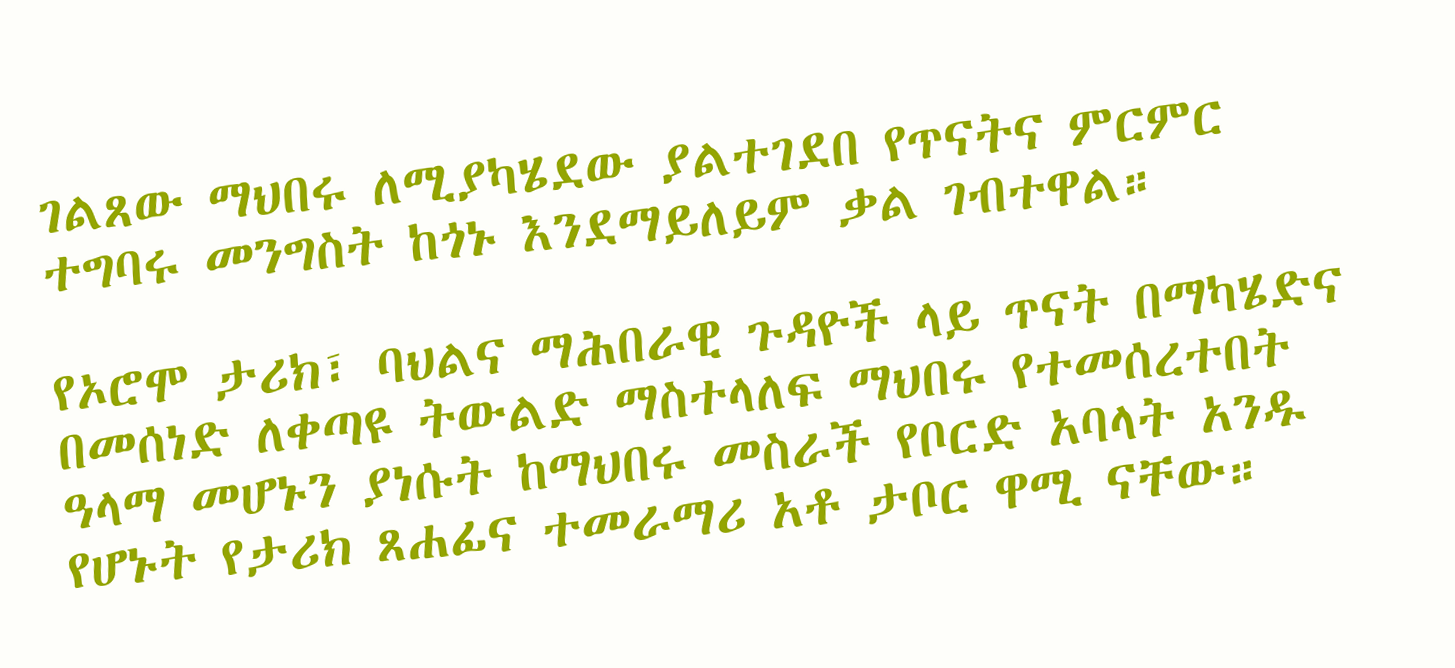ገልጸው ማህበሩ ለሚያካሄደው ያልተገደበ የጥናትና ምርምር ተግባሩ መንግስት ከጎኑ እንደማይለይም ቃል ገብተዋል።

የኦሮሞ ታሪክ፣ ባህልና ማሕበራዊ ጉዳዮች ላይ ጥናት በማካሄድና በመሰነድ ለቀጣዩ ትውልድ ማስተላለፍ ማህበሩ የተመሰረተበት ዓላማ መሆኑን ያነሱት ከማህበሩ መስራች የቦርድ አባላት አንዱ የሆኑት የታሪክ ጸሐፊና ተመራማሪ አቶ ታቦር ዋሚ ናቸው።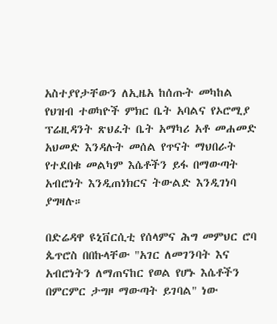አስተያየታቸውን ለኢዜአ ከሰጡት መካከል የህዝብ ተወካዮች ምክር ቤት አባልና የኦሮሚያ ፕሬዚዳንት ጽህፈት ቤት አማካሪ አቶ መሐመድ አህመድ እንዳሉት መሰል የጥናት ማህበራት የተደበቁ መልካም እሴቶችን ይፋ በማውጣት አብሮነት እንዲጠነክርና ትውልድ እንዲገነባ ያግዛሉ።

በድሬዳዋ ዩኒቨርሲቲ የሰላምና ሕግ መምህር ሮባ ጴጥሮስ በበኩላቸው "አገር ለመገንባት እና አብሮነትን ለማጠናከር የወል የሆኑ እሴቶችን በምርምር ታግዞ ማውጣት ይገባል" ነው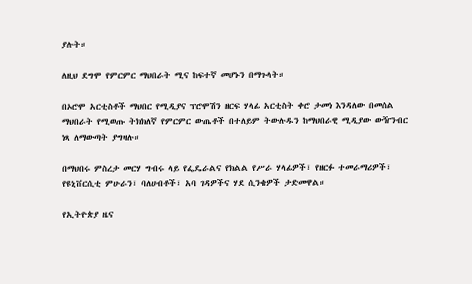ያሉት።

ለዚህ ደግሞ የምርምር ማህበራት ሚና ከፍተኛ መሆኑን በማጉላት።

በኦሮሞ አርቲስቶች ማህበር የሚዲያና ፕሮሞሽን ዘርፍ ሃላፊ አርቲስት ቀሮ ታመነ እንዳለው በመሰል ማህበራት የሚወጡ ትክክለኛ የምርምር ውጤቶች በተለይም ትውሉዱን ከማህበራዊ ሚዲያው ውዥንብር ነጻ ለማውጣት ያግዛሉ።

በማህበሩ ምስረታ መርሃ ግብሩ ላይ የፌዴራልና የክልል የሥራ ሃላፊዎች፣ የዘርፉ ተመራማሪዎች፣ የዩኒቨርሲቲ ምሁራን፣ ባለሀብቶች፣ አባ ገዳዎችና ሃደ ሲንቄዎች ታድመዋል።

የኢትዮጵያ ዜና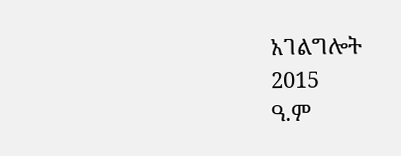አገልግሎት
2015
ዓ.ም